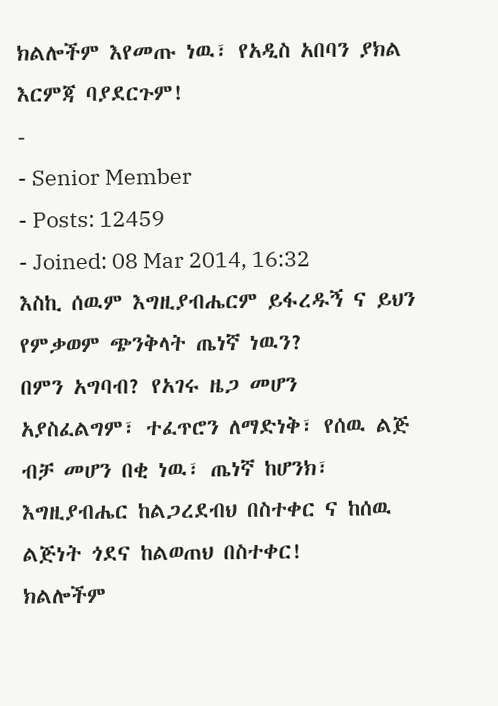ክልሎችም እየመጡ ነዉ፣ የአዲስ አበባን ያክል እርምጃ ባያደርጉም!
-
- Senior Member
- Posts: 12459
- Joined: 08 Mar 2014, 16:32
እስኪ ሰዉም እግዚያብሔርም ይፋረዱኝ ና ይህን የምቃወም ጭንቅላት ጤነኛ ነዉን?
በምን አግባብ? የአገሩ ዜጋ መሆን አያስፈልግም፣ ተፈጥሮን ለማድነቅ፣ የሰዉ ልጅ ብቻ መሆን በቂ ነዉ፣ ጤነኛ ከሆንክ፣ እግዚያብሔር ከልጋረደብህ በስተቀር ና ከሰዉ ልጅነት ጎደና ከልወጠህ በስተቀር!
ክልሎችም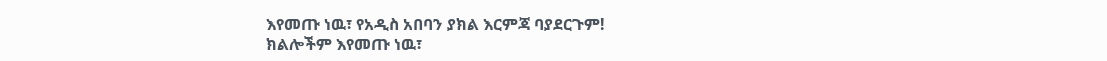እየመጡ ነዉ፣ የአዲስ አበባን ያክል እርምጃ ባያደርጉም!
ክልሎችም እየመጡ ነዉ፣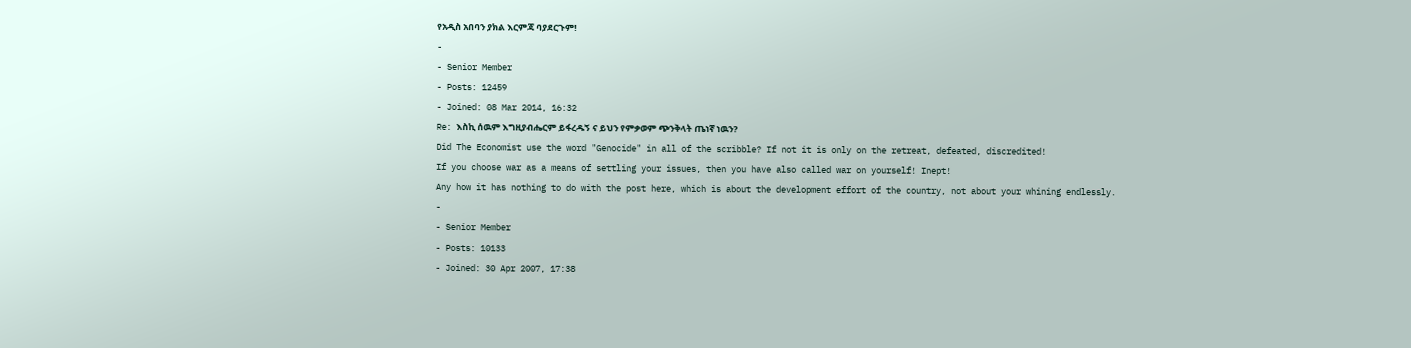የአዲስ አበባን ያክል እርምጃ ባያደርጉም!
-
- Senior Member
- Posts: 12459
- Joined: 08 Mar 2014, 16:32
Re: እስኪ ሰዉም እግዚያብሔርም ይፋረዱኝ ና ይህን የምቃወም ጭንቅላት ጤነኛ ነዉን?
Did The Economist use the word "Genocide" in all of the scribble? If not it is only on the retreat, defeated, discredited!
If you choose war as a means of settling your issues, then you have also called war on yourself! Inept!
Any how it has nothing to do with the post here, which is about the development effort of the country, not about your whining endlessly.
-
- Senior Member
- Posts: 10133
- Joined: 30 Apr 2007, 17:38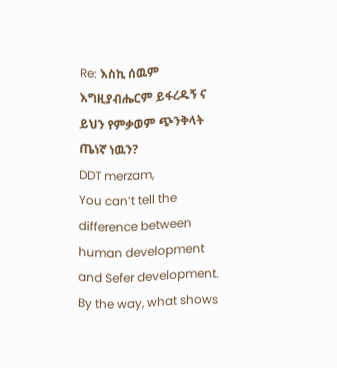Re: እስኪ ሰዉም እግዚያብሔርም ይፋረዱኝ ና ይህን የምቃወም ጭንቅላት ጤነኛ ነዉን?
DDT merzam,
You can’t tell the difference between human development and Sefer development. By the way, what shows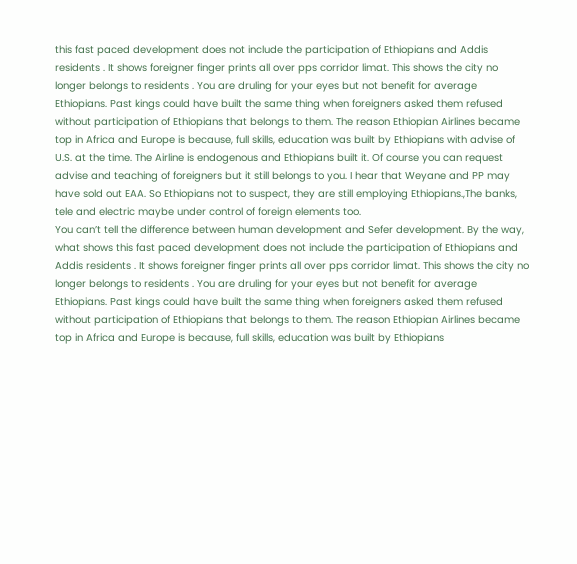this fast paced development does not include the participation of Ethiopians and Addis residents . It shows foreigner finger prints all over pps corridor limat. This shows the city no longer belongs to residents . You are druling for your eyes but not benefit for average Ethiopians. Past kings could have built the same thing when foreigners asked them refused without participation of Ethiopians that belongs to them. The reason Ethiopian Airlines became top in Africa and Europe is because, full skills, education was built by Ethiopians with advise of U.S. at the time. The Airline is endogenous and Ethiopians built it. Of course you can request advise and teaching of foreigners but it still belongs to you. I hear that Weyane and PP may have sold out EAA. So Ethiopians not to suspect, they are still employing Ethiopians.,The banks, tele and electric maybe under control of foreign elements too.
You can’t tell the difference between human development and Sefer development. By the way, what shows this fast paced development does not include the participation of Ethiopians and Addis residents . It shows foreigner finger prints all over pps corridor limat. This shows the city no longer belongs to residents . You are druling for your eyes but not benefit for average Ethiopians. Past kings could have built the same thing when foreigners asked them refused without participation of Ethiopians that belongs to them. The reason Ethiopian Airlines became top in Africa and Europe is because, full skills, education was built by Ethiopians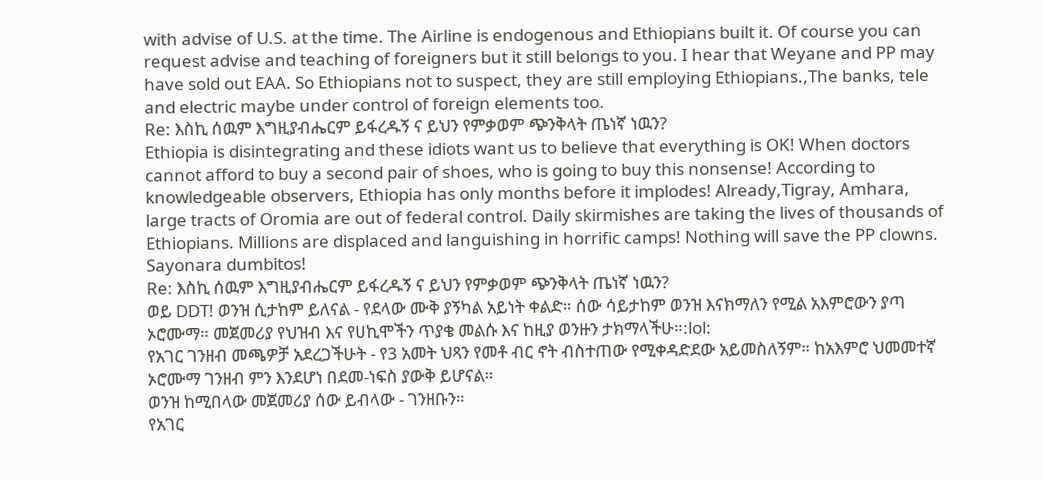with advise of U.S. at the time. The Airline is endogenous and Ethiopians built it. Of course you can request advise and teaching of foreigners but it still belongs to you. I hear that Weyane and PP may have sold out EAA. So Ethiopians not to suspect, they are still employing Ethiopians.,The banks, tele and electric maybe under control of foreign elements too.
Re: እስኪ ሰዉም እግዚያብሔርም ይፋረዱኝ ና ይህን የምቃወም ጭንቅላት ጤነኛ ነዉን?
Ethiopia is disintegrating and these idiots want us to believe that everything is OK! When doctors cannot afford to buy a second pair of shoes, who is going to buy this nonsense! According to knowledgeable observers, Ethiopia has only months before it implodes! Already,Tigray, Amhara, large tracts of Oromia are out of federal control. Daily skirmishes are taking the lives of thousands of Ethiopians. Millions are displaced and languishing in horrific camps! Nothing will save the PP clowns. Sayonara dumbitos!
Re: እስኪ ሰዉም እግዚያብሔርም ይፋረዱኝ ና ይህን የምቃወም ጭንቅላት ጤነኛ ነዉን?
ወይ DDT! ወንዝ ሲታከም ይለናል - የደላው ሙቅ ያኝካል አይነት ቀልድ። ሰው ሳይታከም ወንዝ እናክማለን የሚል አእምሮውን ያጣ ኦሮሙማ። መጀመሪያ የህዝብ እና የሀኪሞችን ጥያቄ መልሱ እና ከዚያ ወንዙን ታክማላችሁ።:lol:
የአገር ገንዘብ መጫዎቻ አደረጋችሁት - የ3 አመት ህጻን የመቶ ብር ኖት ብስተጠው የሚቀዳድደው አይመስለኝም። ከአእምሮ ህመመተኛ ኦሮሙማ ገንዘብ ምን እንደሆነ በደመ-ነፍስ ያውቅ ይሆናል።
ወንዝ ከሚበላው መጀመሪያ ሰው ይብላው - ገንዘቡን።
የአገር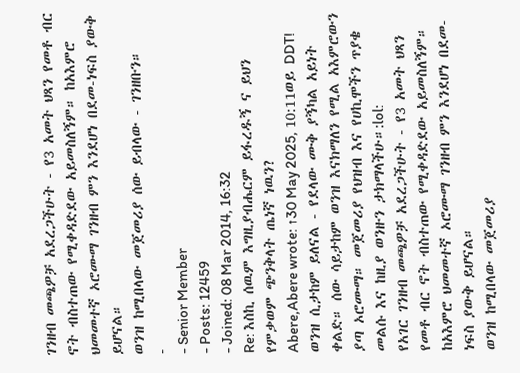ገንዘብ መጫዎቻ አደረጋችሁት - የ3 አመት ህጻን የመቶ ብር ኖት ብስተጠው የሚቀዳድደው አይመስለኝም። ከአእምሮ ህመመተኛ ኦሮሙማ ገንዘብ ምን እንደሆነ በደመ-ነፍስ ያውቅ ይሆናል።
ወንዝ ከሚበላው መጀመሪያ ሰው ይብላው - ገንዘቡን።
-
- Senior Member
- Posts: 12459
- Joined: 08 Mar 2014, 16:32
Re: እስኪ ሰዉም እግዚያብሔርም ይፋረዱኝ ና ይህን የምቃወም ጭንቅላት ጤነኛ ነዉን?
Abere,Abere wrote: ↑30 May 2025, 10:11ወይ DDT! ወንዝ ሲታከም ይለናል - የደላው ሙቅ ያኝካል አይነት ቀልድ። ሰው ሳይታከም ወንዝ እናክማለን የሚል አእምሮውን ያጣ ኦሮሙማ። መጀመሪያ የህዝብ እና የሀኪሞችን ጥያቄ መልሱ እና ከዚያ ወንዙን ታክማላችሁ።:lol:
የአገር ገንዘብ መጫዎቻ አደረጋችሁት - የ3 አመት ህጻን የመቶ ብር ኖት ብስተጠው የሚቀዳድደው አይመስለኝም። ከአእምሮ ህመመተኛ ኦሮሙማ ገንዘብ ምን እንደሆነ በደመ-ነፍስ ያውቅ ይሆናል።
ወንዝ ከሚበላው መጀመሪያ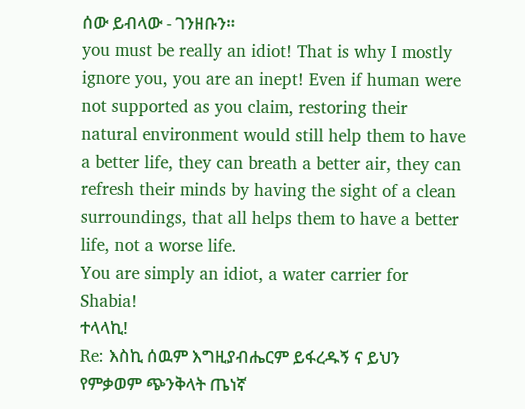ሰው ይብላው - ገንዘቡን።
you must be really an idiot! That is why I mostly ignore you, you are an inept! Even if human were not supported as you claim, restoring their natural environment would still help them to have a better life, they can breath a better air, they can refresh their minds by having the sight of a clean surroundings, that all helps them to have a better life, not a worse life.
You are simply an idiot, a water carrier for Shabia!
ተላላኪ!
Re: እስኪ ሰዉም እግዚያብሔርም ይፋረዱኝ ና ይህን የምቃወም ጭንቅላት ጤነኛ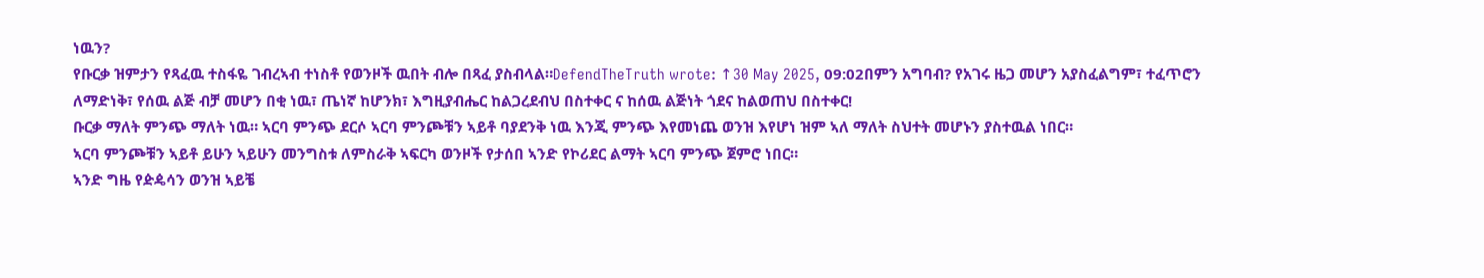ነዉን?
የቡርቃ ዝምታን የጻፈዉ ተስፋዬ ገብረኣብ ተነስቶ የወንዞች ዉበት ብሎ በጻፈ ያስብላል።DefendTheTruth wrote: ↑30 May 2025, 09:02በምን አግባብ? የአገሩ ዜጋ መሆን አያስፈልግም፣ ተፈጥሮን ለማድነቅ፣ የሰዉ ልጅ ብቻ መሆን በቂ ነዉ፣ ጤነኛ ከሆንክ፣ እግዚያብሔር ከልጋረደብህ በስተቀር ና ከሰዉ ልጅነት ጎደና ከልወጠህ በስተቀር!
ቡርቃ ማለት ምንጭ ማለት ነዉ። ኣርባ ምንጭ ደርሶ ኣርባ ምንጮቹን ኣይቶ ባያደንቅ ነዉ እንጂ ምንጭ እየመነጨ ወንዝ እየሆነ ዝም ኣለ ማለት ስህተት መሆኑን ያስተዉል ነበር።
ኣርባ ምንጮቹን ኣይቶ ይሁን ኣይሁን መንግስቱ ለምስራቅ ኣፍርካ ወንዞች የታሰበ ኣንድ የኮሪደር ልማት ኣርባ ምንጭ ጀምሮ ነበር።
ኣንድ ግዜ የዽዼሳን ወንዝ ኣይቼ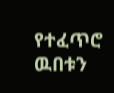የተፈጥሮ ዉበቱን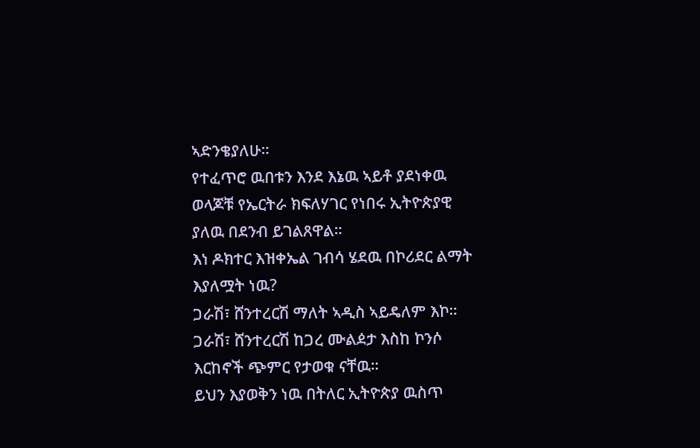ኣድንቄያለሁ።
የተፈጥሮ ዉበቱን እንደ እኔዉ ኣይቶ ያደነቀዉ ወላጆቹ የኤርትራ ክፍለሃገር የነበሩ ኢትዮጵያዊ ያለዉ በደንብ ይገልጸዋል።
እነ ዶክተር እዝቀኤል ገብሳ ሄደዉ በኮሪደር ልማት እያለሟት ነዉ?
ጋራሽ፣ ሸንተረርሽ ማለት ኣዲስ ኣይዴለም እኮ።
ጋራሽ፣ ሸንተረርሽ ከጋረ ሙልዸታ እስከ ኮንሶ እርከኖች ጭምር የታወቁ ናቸዉ።
ይህን እያወቅን ነዉ በትለር ኢትዮጵያ ዉስጥ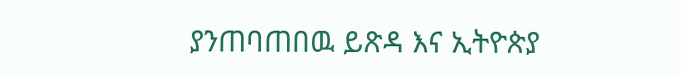ያንጠባጠበዉ ይጽዳ እና ኢትዮጵያ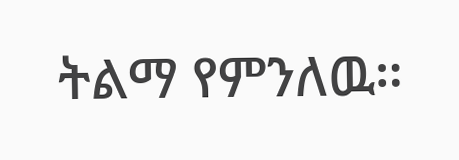ትልማ የምንለዉ።